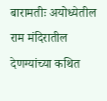बारामतीः अयोध्येतील राम मंदिरातील देणग्यांच्या कथित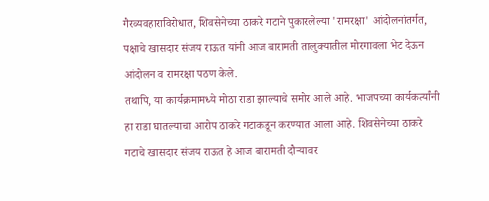गैरव्यवहाराविरोधात, शिवसेनेच्या ठाकरे गटाने पुकारलेल्या 'रामरक्षा' आंदोलनांतर्गत, पक्षाचे खासदार संजय राऊत यांनी आज बारामती तालुक्यातील मोरगावला भेट देऊन आंदोलन व रामरक्षा पठण केले.
तथापि, या कार्यक्रमामध्ये मोठा राडा झाल्याचे समोर आले आहे. भाजपच्या कार्यकर्त्यांनी हा राडा घातल्याचा आरोप ठाकरे गटाकडून करण्यात आला आहे. शिवसेनेच्या ठाकरे गटाचे खासदार संजय राऊत हे आज बारामती दौऱ्यावर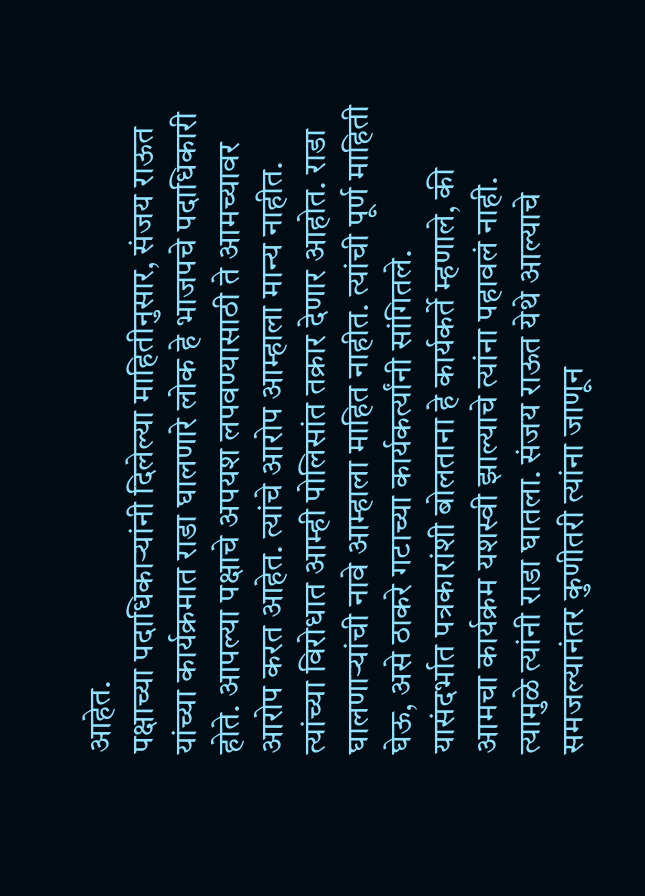आहेत.
पक्षाच्या पदाधिकाऱ्यांनी दिलेल्या माहितीनुसार, संजय राऊत यांच्या कार्यक्रमात राडा घालणारे लोक हे भाजपचे पदाधिकारी होते. आपल्या पक्षाचे अपयश लपवण्यासाठी ते आमच्यावर आरोप करत आहेत. त्यांचे आरोप आम्हाला मान्य नाहीत. त्यांच्या विरोधात आम्ही पोलिसांत तक्रार देणार आहोत. राडा घालणाऱ्यांची नावे आम्हाला माहित नाहीत. त्यांची पूर्ण माहिती घेऊ, असे ठाकरे गटाच्या कार्यकर्त्यांनी सांगितले.
यासंदर्भात पत्रकारांशी बोलताना हे कार्यकर्ते म्हणाले, की आमचा कार्यक्रम यशस्वी झाल्याचे त्यांना पहावलं नाही. त्यामुळे त्यांनी राडा घातला. संजय राऊत येथे आल्याचे समजल्यानंतर कुणीतरी त्यांना जाणून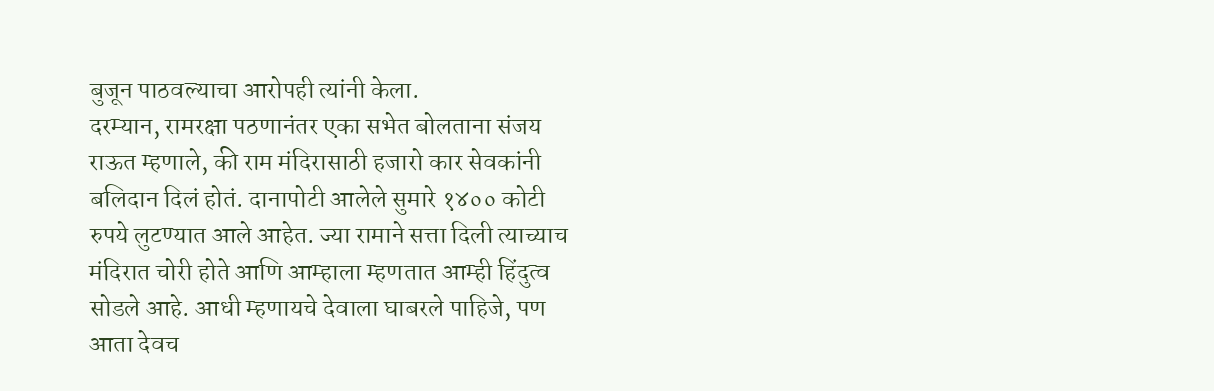बुजून पाठवल्याचा आरोपही त्यांनी केला.
दरम्यान, रामरक्षा पठणानंतर एका सभेत बोलताना संजय राऊत म्हणाले, की राम मंदिरासाठी हजारो कार सेवकांनी बलिदान दिलं होतं. दानापोटी आलेले सुमारे १४०० कोटी रुपये लुटण्यात आले आहेत. ज्या रामाने सत्ता दिली त्याच्याच मंदिरात चोरी होते आणि आम्हाला म्हणतात आम्ही हिंदुत्व सोडले आहे. आधी म्हणायचे देवाला घाबरले पाहिजे, पण आता देवच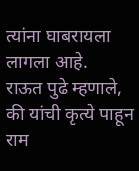त्यांना घाबरायला लागला आहे.
राऊत पुढे म्हणाले, की यांची कृत्ये पाहून राम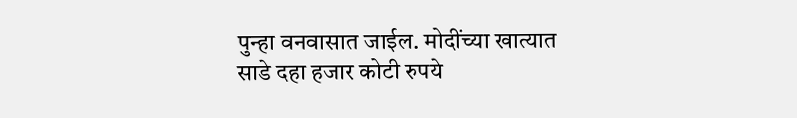पुन्हा वनवासात जाईल. मोदींच्या खात्यात साडे दहा हजार कोटी रुपये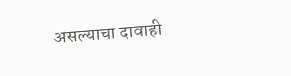असल्याचा दावाही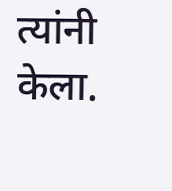त्यांनी केला.